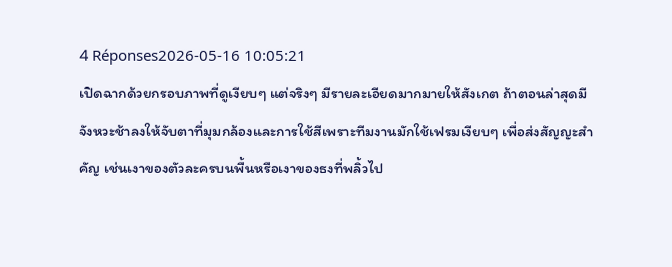4 Réponses2026-05-16 10:05:21
เปิดฉากด้วยกรอบภาพที่ดูเงียบๆ แต่จริงๆ มีรายละเอียดมากมายให้สังเกต ถ้าตอนล่าสุดมีจังหวะช้าลงให้จับตาที่มุมกล้องและการใช้สีเพราะทีมงานมักใช้เฟรมเงียบๆ เพื่อส่งสัญญะสำคัญ เช่นเงาของตัวละครบนพื้นหรือเงาของธงที่พลิ้วไป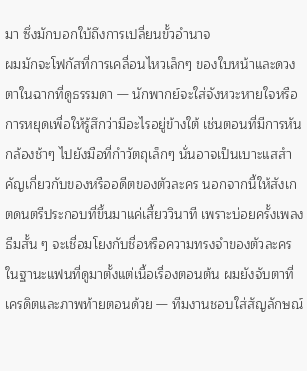มา ซึ่งมักบอกใบ้ถึงการเปลี่ยนขั้วอำนาจ
ผมมักจะโฟกัสที่การเคลื่อนไหวเล็กๆ ของใบหน้าและดวงตาในฉากที่ดูธรรมดา — นักพากย์จะใส่จังหวะหายใจหรือการหยุดเพื่อให้รู้สึกว่ามีอะไรอยู่ข้างใต้ เช่นตอนที่มีการหันกล้องช้าๆ ไปยังมือที่กำวัตถุเล็กๆ นั่นอาจเป็นเบาะแสสำคัญเกี่ยวกับของหรืออดีตของตัวละคร นอกจากนี้ให้สังเกตดนตรีประกอบที่ขึ้นมาแค่เสี้ยววินาที เพราะบ่อยครั้งเพลงธีมสั้น ๆ จะเชื่อมโยงกับชื่อหรือความทรงจำของตัวละคร
ในฐานะแฟนที่ดูมาตั้งแต่เนื้อเรื่องตอนต้น ผมยังจับตาที่เครดิตและภาพท้ายตอนด้วย — ทีมงานชอบใส่สัญลักษณ์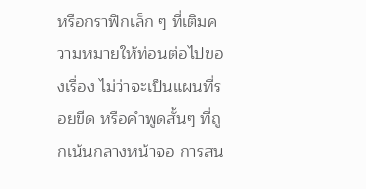หรือกราฟิกเล็ก ๆ ที่เติมความหมายให้ท่อนต่อไปของเรื่อง ไม่ว่าจะเป็นแผนที่รอยขีด หรือคำพูดสั้นๆ ที่ถูกเน้นกลางหน้าจอ การสน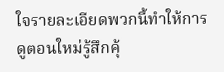ใจรายละเอียดพวกนี้ทำให้การดูตอนใหม่รู้สึกคุ้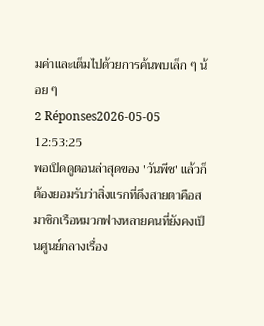มค่าและเต็มไปด้วยการค้นพบเล็ก ๆ น้อย ๆ
2 Réponses2026-05-05 12:53:25
พอเปิดดูตอนล่าสุดของ 'วันพีช' แล้วก็ต้องยอมรับว่าสิ่งแรกที่ดึงสายตาคือสมาชิกเรือหมวกฟางหลายคนที่ยังคงเป็นศูนย์กลางเรื่อง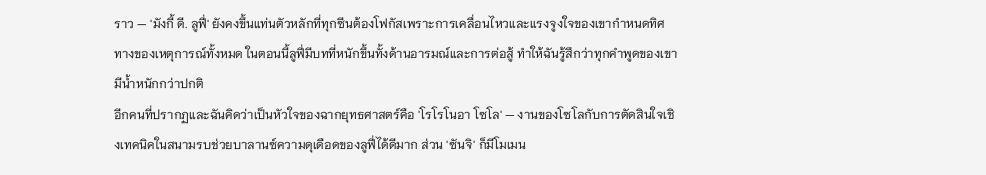ราว — 'มังกี้ ดี. ลูฟี่' ยังคงขึ้นแท่นตัวหลักที่ทุกซีนต้องโฟกัสเพราะการเคลื่อนไหวและแรงจูงใจของเขากำหนดทิศทางของเหตุการณ์ทั้งหมด ในตอนนี้ลูฟี่มีบทที่หนักขึ้นทั้งด้านอารมณ์และการต่อสู้ ทำให้ฉันรู้สึกว่าทุกคำพูดของเขามีน้ำหนักกว่าปกติ
อีกคนที่ปรากฏและฉันคิดว่าเป็นหัวใจของฉากยุทธศาสตร์คือ 'โรโรโนอา โซโล' — งานของโซโลกับการตัดสินใจเชิงเทคนิคในสนามรบช่วยบาลานซ์ความดุเดือดของลูฟี่ได้ดีมาก ส่วน 'ซันจิ' ก็มีโมเมน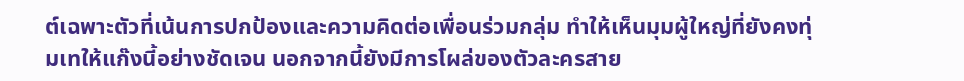ต์เฉพาะตัวที่เน้นการปกป้องและความคิดต่อเพื่อนร่วมกลุ่ม ทำให้เห็นมุมผู้ใหญ่ที่ยังคงทุ่มเทให้แก๊งนี้อย่างชัดเจน นอกจากนี้ยังมีการโผล่ของตัวละครสาย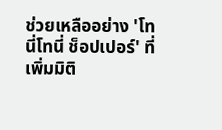ช่วยเหลืออย่าง 'โทนี่โทนี่ ช็อปเปอร์' ที่เพิ่มมิติ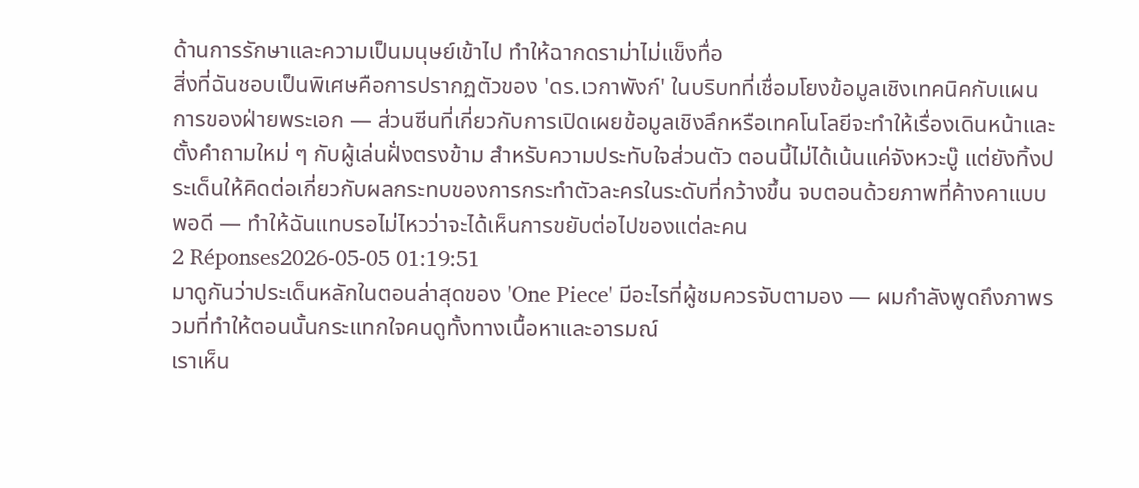ด้านการรักษาและความเป็นมนุษย์เข้าไป ทำให้ฉากดราม่าไม่แข็งทื่อ
สิ่งที่ฉันชอบเป็นพิเศษคือการปรากฏตัวของ 'ดร.เวกาพังก์' ในบริบทที่เชื่อมโยงข้อมูลเชิงเทคนิคกับแผนการของฝ่ายพระเอก — ส่วนซีนที่เกี่ยวกับการเปิดเผยข้อมูลเชิงลึกหรือเทคโนโลยีจะทำให้เรื่องเดินหน้าและตั้งคำถามใหม่ ๆ กับผู้เล่นฝั่งตรงข้าม สำหรับความประทับใจส่วนตัว ตอนนี้ไม่ได้เน้นแค่จังหวะบู๊ แต่ยังทิ้งประเด็นให้คิดต่อเกี่ยวกับผลกระทบของการกระทำตัวละครในระดับที่กว้างขึ้น จบตอนด้วยภาพที่ค้างคาแบบพอดี — ทำให้ฉันแทบรอไม่ไหวว่าจะได้เห็นการขยับต่อไปของแต่ละคน
2 Réponses2026-05-05 01:19:51
มาดูกันว่าประเด็นหลักในตอนล่าสุดของ 'One Piece' มีอะไรที่ผู้ชมควรจับตามอง — ผมกำลังพูดถึงภาพรวมที่ทำให้ตอนนั้นกระแทกใจคนดูทั้งทางเนื้อหาและอารมณ์
เราเห็น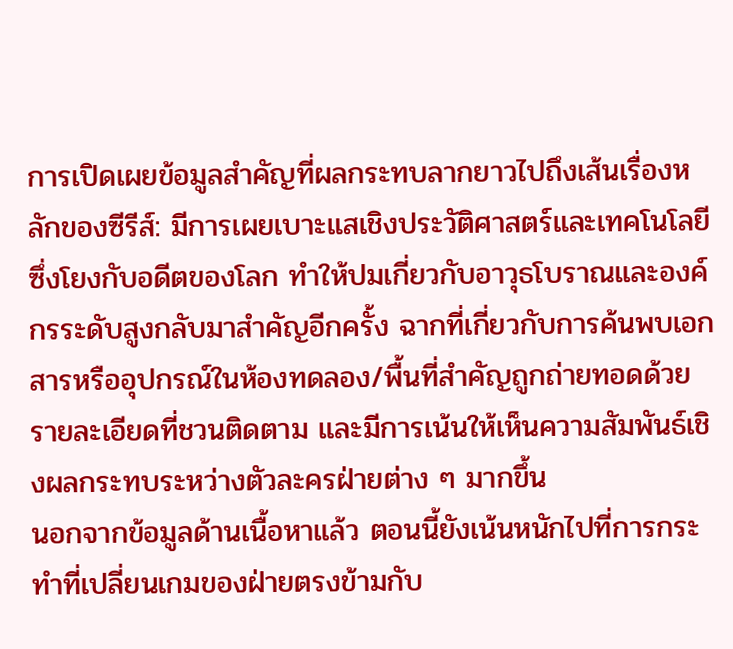การเปิดเผยข้อมูลสำคัญที่ผลกระทบลากยาวไปถึงเส้นเรื่องหลักของซีรีส์: มีการเผยเบาะแสเชิงประวัติศาสตร์และเทคโนโลยีซึ่งโยงกับอดีตของโลก ทำให้ปมเกี่ยวกับอาวุธโบราณและองค์กรระดับสูงกลับมาสำคัญอีกครั้ง ฉากที่เกี่ยวกับการค้นพบเอกสารหรืออุปกรณ์ในห้องทดลอง/พื้นที่สำคัญถูกถ่ายทอดด้วยรายละเอียดที่ชวนติดตาม และมีการเน้นให้เห็นความสัมพันธ์เชิงผลกระทบระหว่างตัวละครฝ่ายต่าง ๆ มากขึ้น
นอกจากข้อมูลด้านเนื้อหาแล้ว ตอนนี้ยังเน้นหนักไปที่การกระทำที่เปลี่ยนเกมของฝ่ายตรงข้ามกับ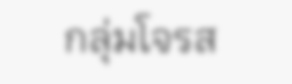กลุ่มโจรส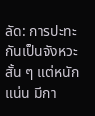ลัด: การปะทะกันเป็นจังหวะสั้น ๆ แต่หนักแน่น มีกา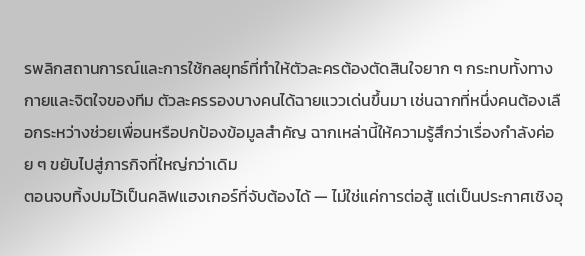รพลิกสถานการณ์และการใช้กลยุทธ์ที่ทำให้ตัวละครต้องตัดสินใจยาก ๆ กระทบทั้งทางกายและจิตใจของทีม ตัวละครรองบางคนได้ฉายแววเด่นขึ้นมา เช่นฉากที่หนึ่งคนต้องเลือกระหว่างช่วยเพื่อนหรือปกป้องข้อมูลสำคัญ ฉากเหล่านี้ให้ความรู้สึกว่าเรื่องกำลังค่อย ๆ ขยับไปสู่ภารกิจที่ใหญ่กว่าเดิม
ตอนจบทิ้งปมไว้เป็นคลิฟแฮงเกอร์ที่จับต้องได้ — ไม่ใช่แค่การต่อสู้ แต่เป็นประกาศเชิงอุ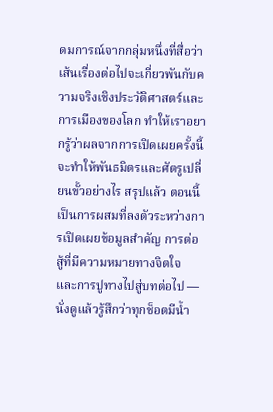ดมการณ์จากกลุ่มหนึ่งที่สื่อว่าเส้นเรื่องต่อไปจะเกี่ยวพันกับความจริงเชิงประวัติศาสตร์และการเมืองของโลก ทำให้เราอยากรู้ว่าผลจากการเปิดเผยครั้งนี้จะทำให้พันธมิตรและศัตรูเปลี่ยนขั้วอย่างไร สรุปแล้ว ตอนนี้เป็นการผสมที่ลงตัวระหว่างการเปิดเผยข้อมูลสำคัญ การต่อสู้ที่มีความหมายทางจิตใจ และการปูทางไปสู่บทต่อไป — นั่งดูแล้วรู้สึกว่าทุกช็อตมีน้ำ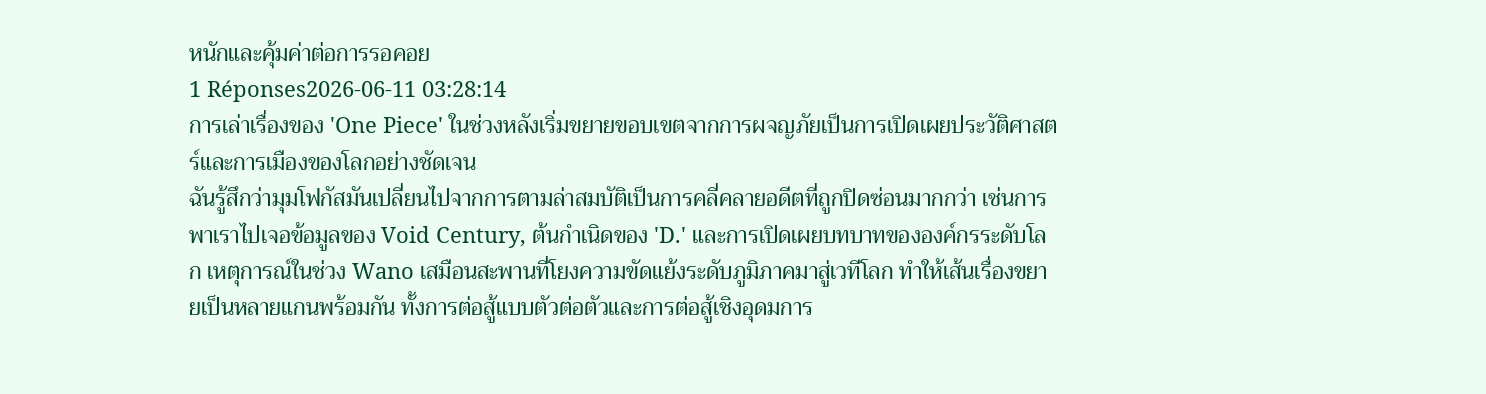หนักและคุ้มค่าต่อการรอคอย
1 Réponses2026-06-11 03:28:14
การเล่าเรื่องของ 'One Piece' ในช่วงหลังเริ่มขยายขอบเขตจากการผจญภัยเป็นการเปิดเผยประวัติศาสตร์และการเมืองของโลกอย่างชัดเจน
ฉันรู้สึกว่ามุมโฟกัสมันเปลี่ยนไปจากการตามล่าสมบัติเป็นการคลี่คลายอดีตที่ถูกปิดซ่อนมากกว่า เช่นการพาเราไปเจอข้อมูลของ Void Century, ต้นกำเนิดของ 'D.' และการเปิดเผยบทบาทขององค์กรระดับโลก เหตุการณ์ในช่วง Wano เสมือนสะพานที่โยงความขัดแย้งระดับภูมิภาคมาสู่เวทีโลก ทำให้เส้นเรื่องขยายเป็นหลายแกนพร้อมกัน ทั้งการต่อสู้แบบตัวต่อตัวและการต่อสู้เชิงอุดมการ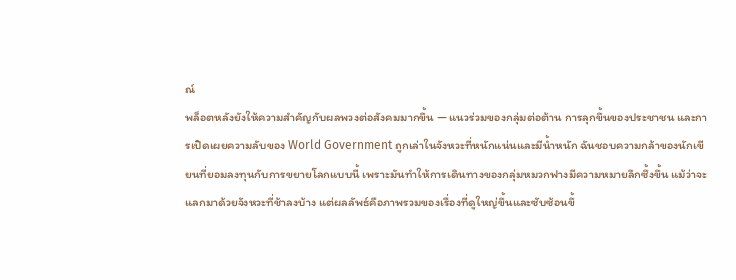ณ์
พล็อตหลังยังให้ความสำคัญกับผลพวงต่อสังคมมากขึ้น — แนวร่วมของกลุ่มต่อต้าน การลุกขึ้นของประชาชน และการเปิดเผยความลับของ World Government ถูกเล่าในจังหวะที่หนักแน่นและมีน้ำหนัก ฉันชอบความกล้าของนักเขียนที่ยอมลงทุนกับการขยายโลกแบบนี้ เพราะมันทำให้การเดินทางของกลุ่มหมวกฟางมีความหมายลึกซึ้งขึ้น แม้ว่าจะแลกมาด้วยจังหวะที่ช้าลงบ้าง แต่ผลลัพธ์คือภาพรวมของเรื่องที่ดูใหญ่ขึ้นและซับซ้อนขึ้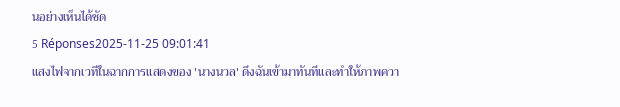นอย่างเห็นได้ชัด
5 Réponses2025-11-25 09:01:41
แสงไฟจากเวทีในฉากการแสดงของ 'นางนวล' ดึงฉันเข้ามาทันทีและทำให้ภาพควา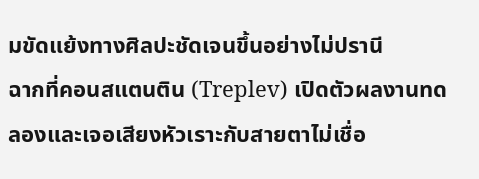มขัดแย้งทางศิลปะชัดเจนขึ้นอย่างไม่ปรานี
ฉากที่คอนสแตนติน (Treplev) เปิดตัวผลงานทดลองและเจอเสียงหัวเราะกับสายตาไม่เชื่อ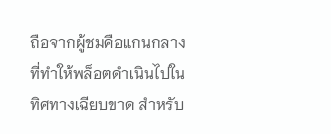ถือจากผู้ชมคือแกนกลางที่ทำให้พล็อตดำเนินไปในทิศทางเฉียบขาด สำหรับ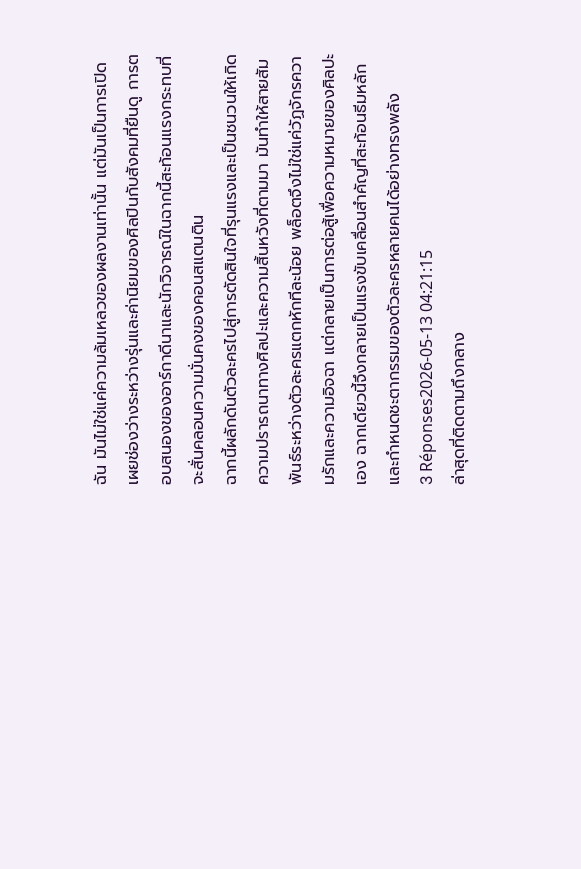ฉัน มันไม่ใช่แค่ความล้มเหลวของผลงานเท่านั้น แต่มันเป็นการเปิดเผยช่องว่างระหว่างรุ่นและค่านิยมของศิลปินกับสังคมที่ยืนดู การตอบสนองของอาร์กาดีนาและนักวิจารณ์ในฉากนี้สะท้อนแรงกระทบที่จะสั่นคลอนความมั่นคงของคอนสแตนติน
ฉากนี้ผลักดันตัวละครไปสู่การตัดสินใจที่รุนแรงและเป็นชนวนให้เกิดความปรารถนาทางศิลปะและความสิ้นหวังที่ตามมา มันทำให้สายสัมพันธ์ระหว่างตัวละครแตกหักทีละน้อย พล็อตจึงไม่ใช่แค่วัฏจักรความรักและความอิจฉา แต่กลายเป็นการต่อสู้เพื่อความหมายของศิลปะเอง ฉากเดียวนี้จึงกลายเป็นแรงขับเคลื่อนสำคัญที่สะท้อนธีมหลักและกำหนดชะตากรรมของตัวละครหลายคนได้อย่างทรงพลัง
3 Réponses2026-05-13 04:21:15
ล่าสุดที่ติดตามถึงกลาง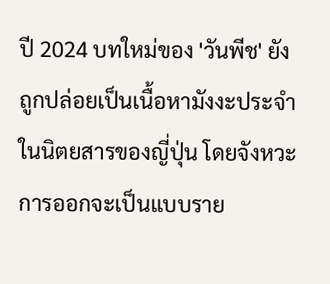ปี 2024 บทใหม่ของ 'วันพีช' ยังถูกปล่อยเป็นเนื้อหามังงะประจำในนิตยสารของญี่ปุ่น โดยจังหวะการออกจะเป็นแบบราย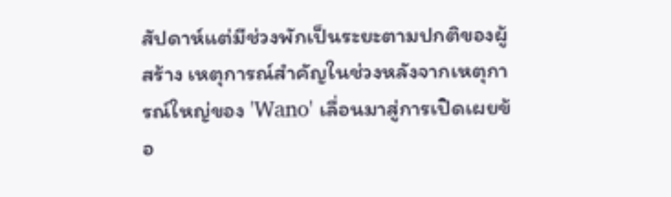สัปดาห์แต่มีช่วงพักเป็นระยะตามปกติของผู้สร้าง เหตุการณ์สำคัญในช่วงหลังจากเหตุการณ์ใหญ่ของ 'Wano' เลื่อนมาสู่การเปิดเผยข้อ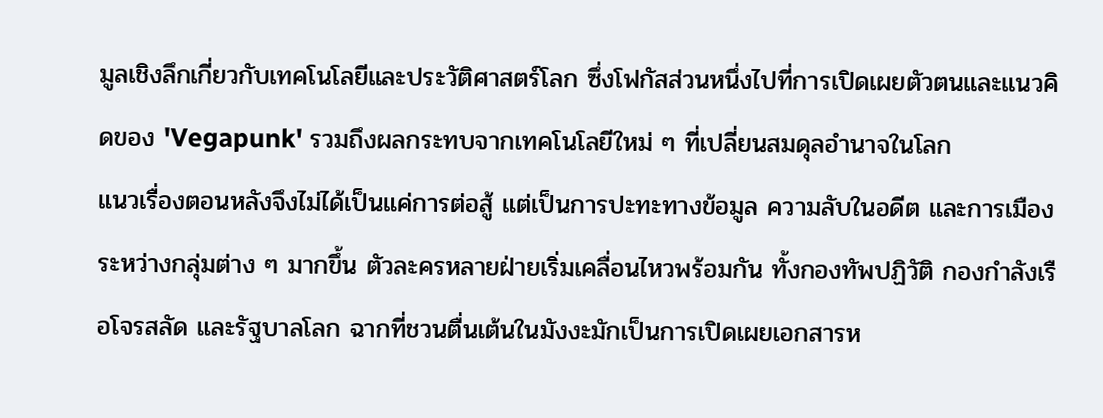มูลเชิงลึกเกี่ยวกับเทคโนโลยีและประวัติศาสตร์โลก ซึ่งโฟกัสส่วนหนึ่งไปที่การเปิดเผยตัวตนและแนวคิดของ 'Vegapunk' รวมถึงผลกระทบจากเทคโนโลยีใหม่ ๆ ที่เปลี่ยนสมดุลอำนาจในโลก
แนวเรื่องตอนหลังจึงไม่ได้เป็นแค่การต่อสู้ แต่เป็นการปะทะทางข้อมูล ความลับในอดีต และการเมืองระหว่างกลุ่มต่าง ๆ มากขึ้น ตัวละครหลายฝ่ายเริ่มเคลื่อนไหวพร้อมกัน ทั้งกองทัพปฏิวัติ กองกำลังเรือโจรสลัด และรัฐบาลโลก ฉากที่ชวนตื่นเต้นในมังงะมักเป็นการเปิดเผยเอกสารห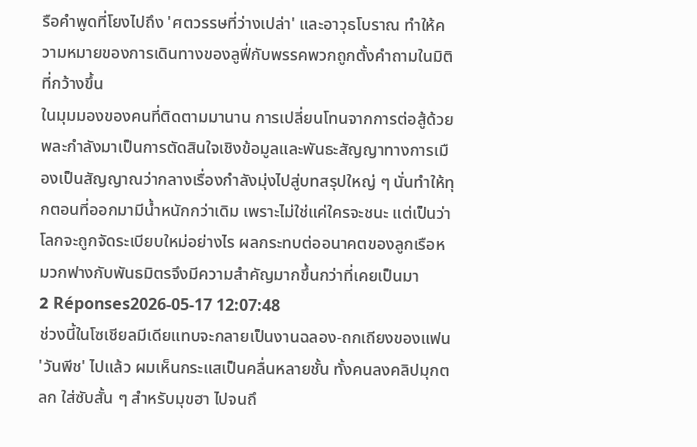รือคำพูดที่โยงไปถึง 'ศตวรรษที่ว่างเปล่า' และอาวุธโบราณ ทำให้ความหมายของการเดินทางของลูฟี่กับพรรคพวกถูกตั้งคำถามในมิติที่กว้างขึ้น
ในมุมมองของคนที่ติดตามมานาน การเปลี่ยนโทนจากการต่อสู้ด้วยพละกำลังมาเป็นการตัดสินใจเชิงข้อมูลและพันธะสัญญาทางการเมืองเป็นสัญญาณว่ากลางเรื่องกำลังมุ่งไปสู่บทสรุปใหญ่ ๆ นั่นทำให้ทุกตอนที่ออกมามีน้ำหนักกว่าเดิม เพราะไม่ใช่แค่ใครจะชนะ แต่เป็นว่าโลกจะถูกจัดระเบียบใหม่อย่างไร ผลกระทบต่ออนาคตของลูกเรือหมวกฟางกับพันธมิตรจึงมีความสำคัญมากขึ้นกว่าที่เคยเป็นมา
2 Réponses2026-05-17 12:07:48
ช่วงนี้ในโซเชียลมีเดียแทบจะกลายเป็นงานฉลอง-ถกเถียงของแฟน 'วันพีช' ไปแล้ว ผมเห็นกระแสเป็นคลื่นหลายชั้น ทั้งคนลงคลิปมุกตลก ใส่ซับสั้น ๆ สำหรับมุขฮา ไปจนถึ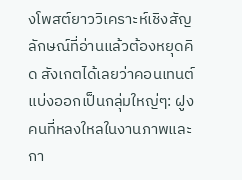งโพสต์ยาววิเคราะห์เชิงสัญลักษณ์ที่อ่านแล้วต้องหยุดคิด สังเกตได้เลยว่าคอนเทนต์แบ่งออกเป็นกลุ่มใหญ่ๆ: ฝูงคนที่หลงใหลในงานภาพและกา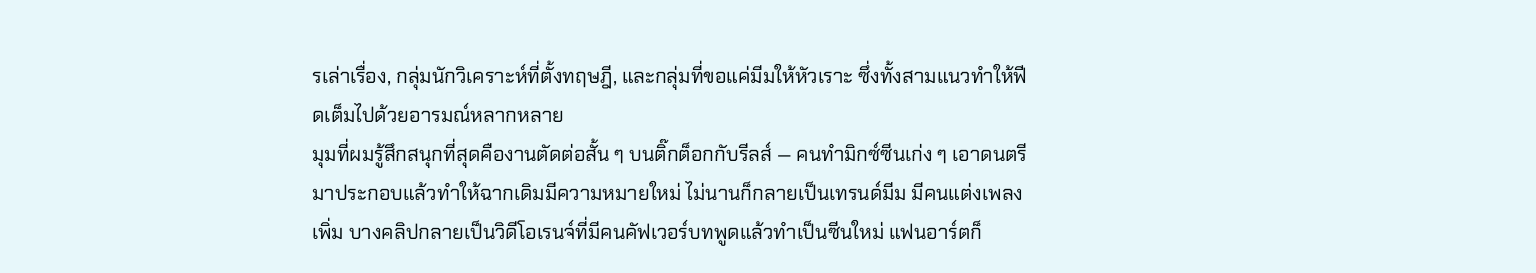รเล่าเรื่อง, กลุ่มนักวิเคราะห์ที่ตั้งทฤษฎี, และกลุ่มที่ขอแค่มีมให้หัวเราะ ซึ่งทั้งสามแนวทำให้ฟีดเต็มไปด้วยอารมณ์หลากหลาย
มุมที่ผมรู้สึกสนุกที่สุดคืองานตัดต่อสั้น ๆ บนติ๊กต็อกกับรีลส์ — คนทำมิกซ์ซีนเก่ง ๆ เอาดนตรีมาประกอบแล้วทำให้ฉากเดิมมีความหมายใหม่ ไม่นานก็กลายเป็นเทรนด์มีม มีคนแต่งเพลงเพิ่ม บางคลิปกลายเป็นวิดีโอเรนจ์ที่มีคนคัฟเวอร์บทพูดแล้วทำเป็นซีนใหม่ แฟนอาร์ตก็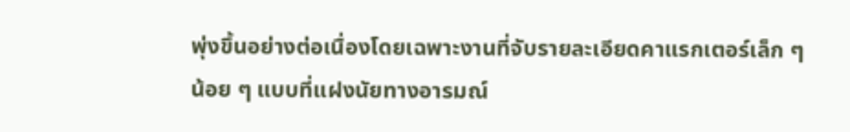พุ่งขึ้นอย่างต่อเนื่องโดยเฉพาะงานที่จับรายละเอียดคาแรกเตอร์เล็ก ๆ น้อย ๆ แบบที่แฝงนัยทางอารมณ์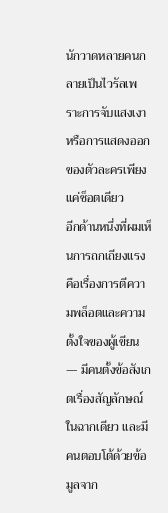นักวาดหลายคนกลายเป็นไวรัลเพราะการจับแสงเงาหรือการแสดงออกของตัวละครเพียงแค่ช็อตเดียว
อีกด้านหนึ่งที่ผมเห็นการถกเถียงแรงคือเรื่องการตีความพล็อตและความตั้งใจของผู้เขียน — มีคนตั้งข้อสังเกตเรื่องสัญลักษณ์ในฉากเดียว และมีคนตอบโต้ด้วยข้อมูลจาก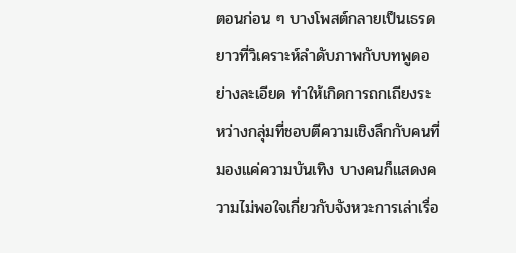ตอนก่อน ๆ บางโพสต์กลายเป็นเธรดยาวที่วิเคราะห์ลำดับภาพกับบทพูดอย่างละเอียด ทำให้เกิดการถกเถียงระหว่างกลุ่มที่ชอบตีความเชิงลึกกับคนที่มองแค่ความบันเทิง บางคนก็แสดงความไม่พอใจเกี่ยวกับจังหวะการเล่าเรื่อ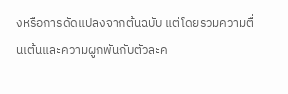งหรือการดัดแปลงจากต้นฉบับ แต่โดยรวมความตื่นเต้นและความผูกพันกับตัวละค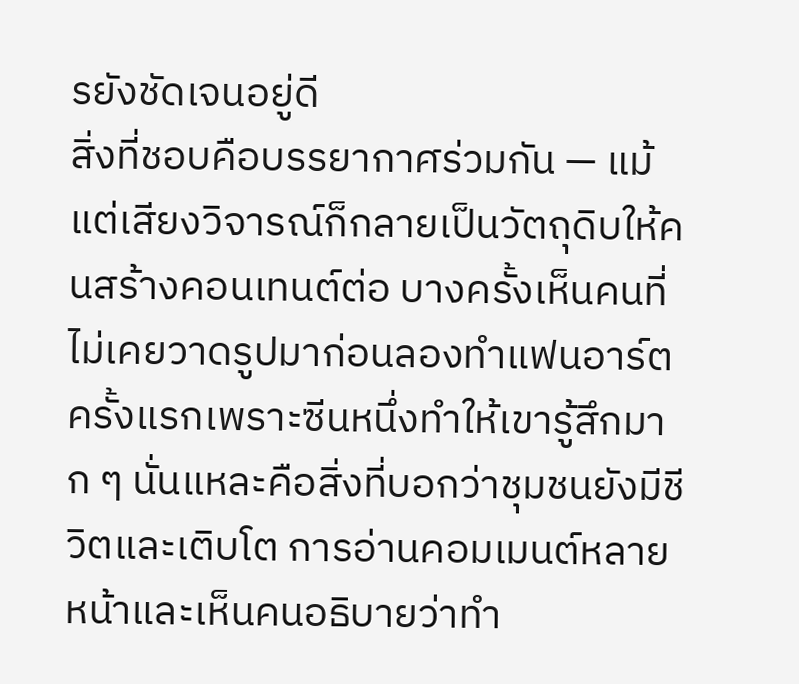รยังชัดเจนอยู่ดี
สิ่งที่ชอบคือบรรยากาศร่วมกัน — แม้แต่เสียงวิจารณ์ก็กลายเป็นวัตถุดิบให้คนสร้างคอนเทนต์ต่อ บางครั้งเห็นคนที่ไม่เคยวาดรูปมาก่อนลองทำแฟนอาร์ตครั้งแรกเพราะซีนหนึ่งทำให้เขารู้สึกมาก ๆ นั่นแหละคือสิ่งที่บอกว่าชุมชนยังมีชีวิตและเติบโต การอ่านคอมเมนต์หลายหน้าและเห็นคนอธิบายว่าทำ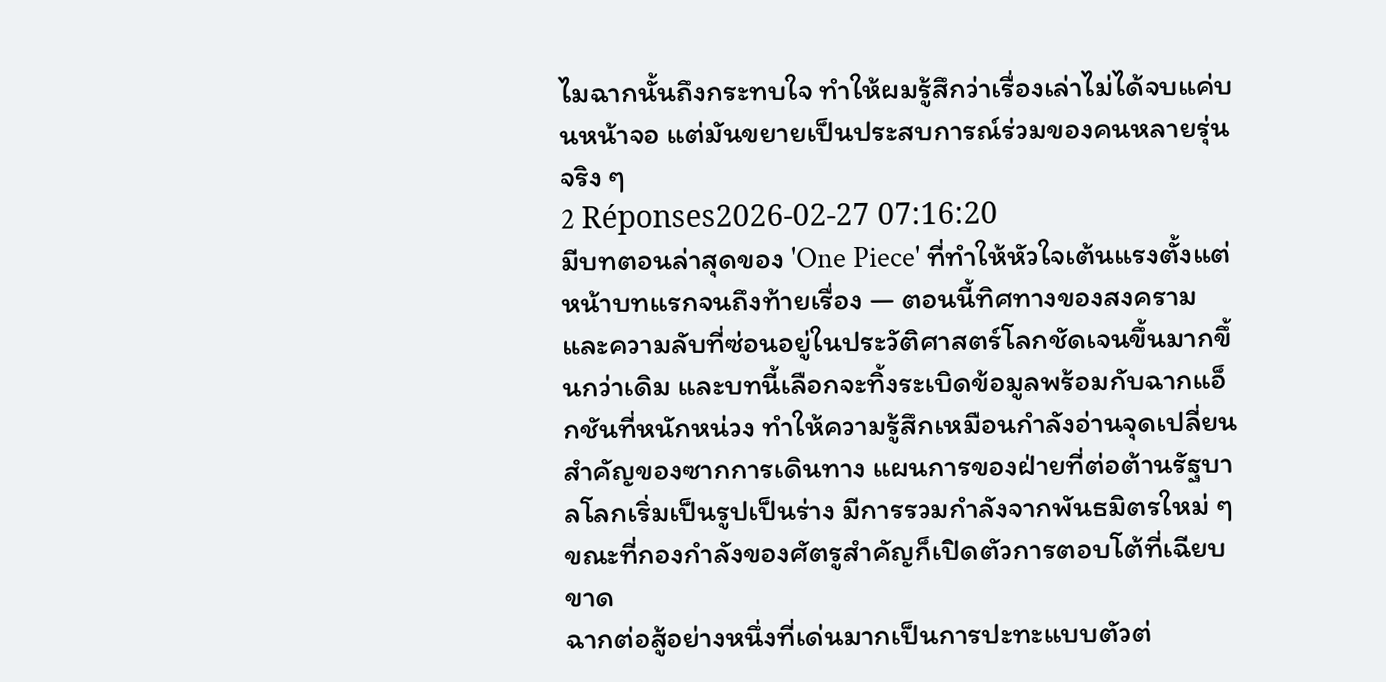ไมฉากนั้นถึงกระทบใจ ทำให้ผมรู้สึกว่าเรื่องเล่าไม่ได้จบแค่บนหน้าจอ แต่มันขยายเป็นประสบการณ์ร่วมของคนหลายรุ่นจริง ๆ
2 Réponses2026-02-27 07:16:20
มีบทตอนล่าสุดของ 'One Piece' ที่ทำให้หัวใจเต้นแรงตั้งแต่หน้าบทแรกจนถึงท้ายเรื่อง — ตอนนี้ทิศทางของสงครามและความลับที่ซ่อนอยู่ในประวัติศาสตร์โลกชัดเจนขึ้นมากขึ้นกว่าเดิม และบทนี้เลือกจะทิ้งระเบิดข้อมูลพร้อมกับฉากแอ็กชันที่หนักหน่วง ทำให้ความรู้สึกเหมือนกำลังอ่านจุดเปลี่ยนสำคัญของซากการเดินทาง แผนการของฝ่ายที่ต่อต้านรัฐบาลโลกเริ่มเป็นรูปเป็นร่าง มีการรวมกำลังจากพันธมิตรใหม่ ๆ ขณะที่กองกำลังของศัตรูสำคัญก็เปิดตัวการตอบโต้ที่เฉียบขาด
ฉากต่อสู้อย่างหนึ่งที่เด่นมากเป็นการปะทะแบบตัวต่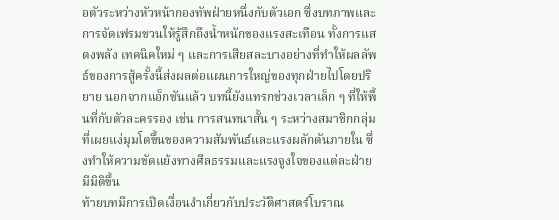อตัวระหว่างหัวหน้ากองทัพฝ่ายหนึ่งกับตัวเอก ซึ่งบทภาพและการจัดเฟรมชวนให้รู้สึกถึงน้ำหนักของแรงสะเทือน ทั้งการแสดงพลัง เทคนิคใหม่ ๆ และการเสียสละบางอย่างที่ทำให้ผลลัพธ์ของการสู้ครั้งนี้ส่งผลต่อแผนการใหญ่ของทุกฝ่ายไปโดยปริยาย นอกจากแอ็กชันแล้ว บทนี้ยังแทรกช่วงเวลาเล็ก ๆ ที่ให้พื้นที่กับตัวละครรอง เช่น การสนทนาสั้น ๆ ระหว่างสมาชิกกลุ่มที่เผยแง่มุมโตขึ้นของความสัมพันธ์และแรงผลักดันภายใน ซึ่งทำให้ความขัดแย้งทางศีลธรรมและแรงจูงใจของแต่ละฝ่ายมีมิติขึ้น
ท้ายบทมีการเปิดเงื่อนงำเกี่ยวกับประวัติศาสตร์โบราณ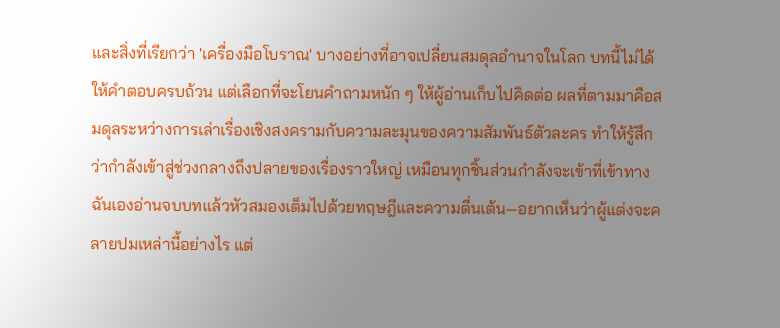และสิ่งที่เรียกว่า 'เครื่องมือโบราณ' บางอย่างที่อาจเปลี่ยนสมดุลอำนาจในโลก บทนี้ไม่ได้ให้คำตอบครบถ้วน แต่เลือกที่จะโยนคำถามหนัก ๆ ให้ผู้อ่านเก็บไปคิดต่อ ผลที่ตามมาคือสมดุลระหว่างการเล่าเรื่องเชิงสงครามกับความละมุนของความสัมพันธ์ตัวละคร ทำให้รู้สึกว่ากำลังเข้าสู่ช่วงกลางถึงปลายของเรื่องราวใหญ่ เหมือนทุกชิ้นส่วนกำลังจะเข้าที่เข้าทาง ฉันเองอ่านจบบทแล้วหัวสมองเต็มไปด้วยทฤษฎีและความตื่นเต้น—อยากเห็นว่าผู้แต่งจะคลายปมเหล่านี้อย่างไร แต่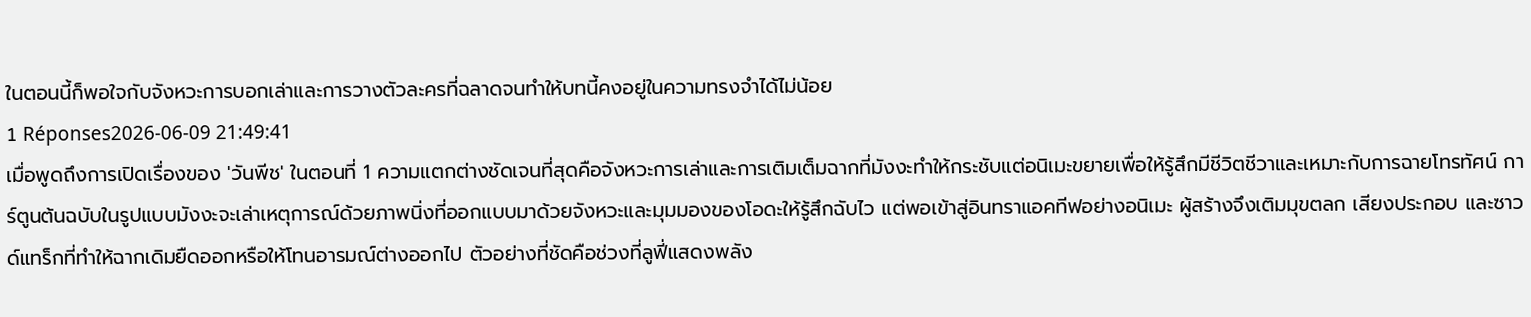ในตอนนี้ก็พอใจกับจังหวะการบอกเล่าและการวางตัวละครที่ฉลาดจนทำให้บทนี้คงอยู่ในความทรงจำได้ไม่น้อย
1 Réponses2026-06-09 21:49:41
เมื่อพูดถึงการเปิดเรื่องของ 'วันพีช' ในตอนที่ 1 ความแตกต่างชัดเจนที่สุดคือจังหวะการเล่าและการเติมเต็มฉากที่มังงะทำให้กระชับแต่อนิเมะขยายเพื่อให้รู้สึกมีชีวิตชีวาและเหมาะกับการฉายโทรทัศน์ การ์ตูนต้นฉบับในรูปแบบมังงะจะเล่าเหตุการณ์ด้วยภาพนิ่งที่ออกแบบมาด้วยจังหวะและมุมมองของโอดะให้รู้สึกฉับไว แต่พอเข้าสู่อินทราแอคทีฟอย่างอนิเมะ ผู้สร้างจึงเติมมุขตลก เสียงประกอบ และซาวด์แทร็กที่ทำให้ฉากเดิมยืดออกหรือให้โทนอารมณ์ต่างออกไป ตัวอย่างที่ชัดคือช่วงที่ลูฟี่แสดงพลัง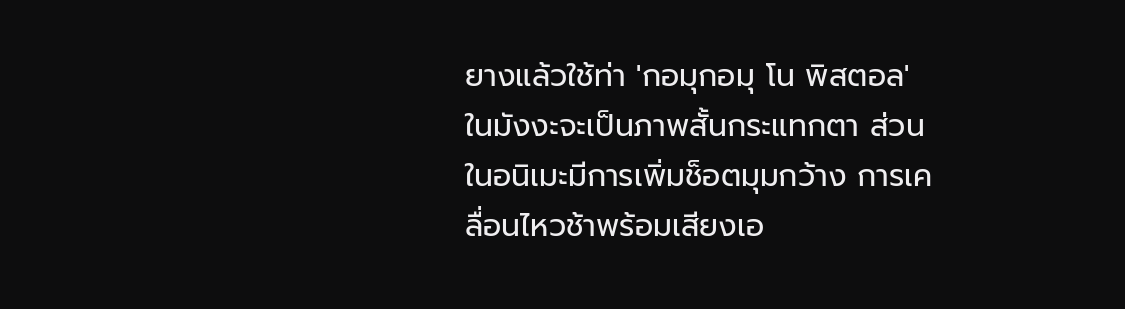ยางแล้วใช้ท่า 'กอมุกอมุ โน พิสตอล' ในมังงะจะเป็นภาพสั้นกระแทกตา ส่วนในอนิเมะมีการเพิ่มช็อตมุมกว้าง การเคลื่อนไหวช้าพร้อมเสียงเอ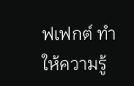ฟเฟกต์ ทำให้ความรู้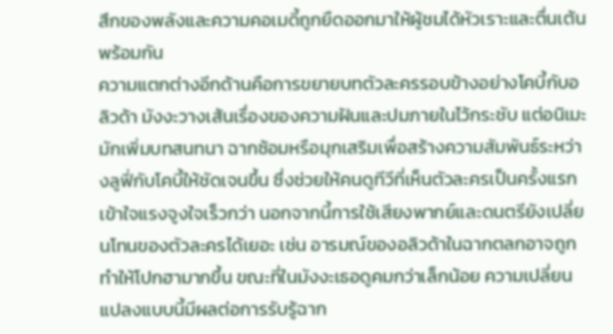สึกของพลังและความคอเมดี้ถูกยืดออกมาให้ผู้ชมได้หัวเราะและตื่นเต้นพร้อมกัน
ความแตกต่างอีกด้านคือการขยายบทตัวละครรอบข้างอย่างโคบี้กับอลิวด้า มังงะวางเส้นเรื่องของความฝันและปมภายในไว้กระชับ แต่อนิเมะมักเพิ่มบทสนทนา ฉากซ้อมหรือมุกเสริมเพื่อสร้างความสัมพันธ์ระหว่างลูฟี่กับโคบี้ให้ชัดเจนขึ้น ซึ่งช่วยให้คนดูทีวีที่เห็นตัวละครเป็นครั้งแรกเข้าใจแรงจูงใจเร็วกว่า นอกจากนี้การใช้เสียงพากย์และดนตรียังเปลี่ยนโทนของตัวละครได้เยอะ เช่น อารมณ์ของอลิวด้าในฉากตลกอาจถูกทำให้โปกฮามากขึ้น ขณะที่ในมังงะเธอดูคมกว่าเล็กน้อย ความเปลี่ยนแปลงแบบนี้มีผลต่อการรับรู้ฉาก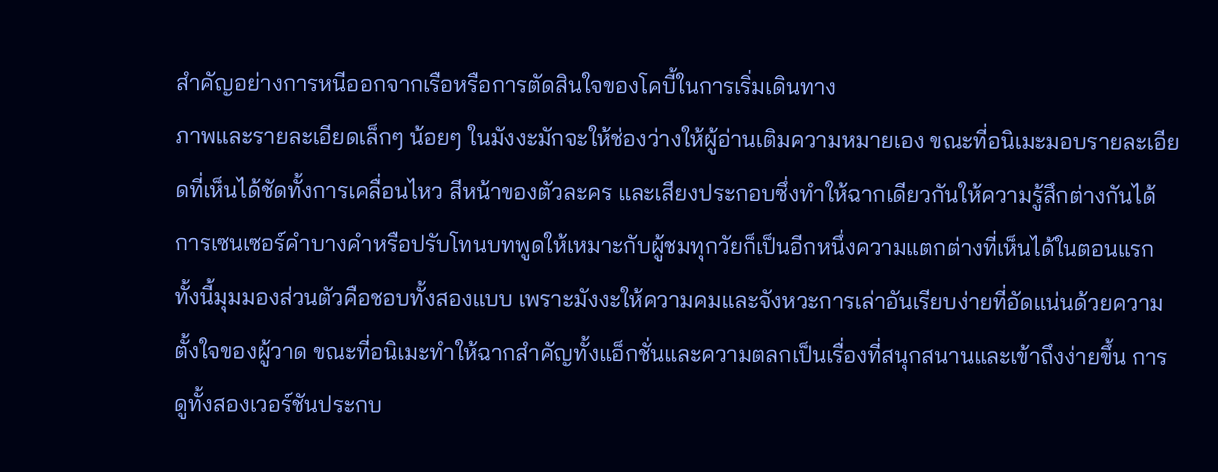สำคัญอย่างการหนีออกจากเรือหรือการตัดสินใจของโคบี้ในการเริ่มเดินทาง
ภาพและรายละเอียดเล็กๆ น้อยๆ ในมังงะมักจะให้ช่องว่างให้ผู้อ่านเติมความหมายเอง ขณะที่อนิเมะมอบรายละเอียดที่เห็นได้ชัดทั้งการเคลื่อนไหว สีหน้าของตัวละคร และเสียงประกอบซึ่งทำให้ฉากเดียวกันให้ความรู้สึกต่างกันได้ การเซนเซอร์คำบางคำหรือปรับโทนบทพูดให้เหมาะกับผู้ชมทุกวัยก็เป็นอีกหนึ่งความแตกต่างที่เห็นได้ในตอนแรก ทั้งนี้มุมมองส่วนตัวคือชอบทั้งสองแบบ เพราะมังงะให้ความคมและจังหวะการเล่าอันเรียบง่ายที่อัดแน่นด้วยความตั้งใจของผู้วาด ขณะที่อนิเมะทำให้ฉากสำคัญทั้งแอ็กชั่นและความตลกเป็นเรื่องที่สนุกสนานและเข้าถึงง่ายขึ้น การดูทั้งสองเวอร์ชันประกบ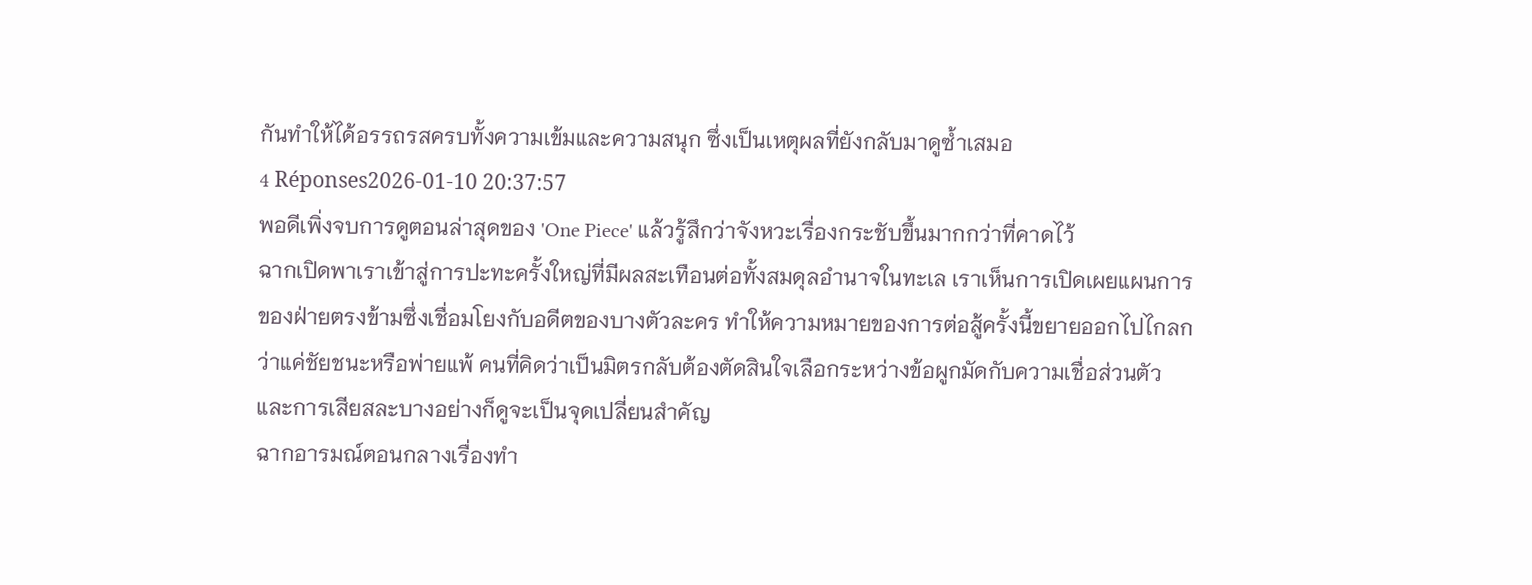กันทำให้ได้อรรถรสครบทั้งความเข้มและความสนุก ซึ่งเป็นเหตุผลที่ยังกลับมาดูซ้ำเสมอ
4 Réponses2026-01-10 20:37:57
พอดีเพิ่งจบการดูตอนล่าสุดของ 'One Piece' แล้วรู้สึกว่าจังหวะเรื่องกระชับขึ้นมากกว่าที่คาดไว้
ฉากเปิดพาเราเข้าสู่การปะทะครั้งใหญ่ที่มีผลสะเทือนต่อทั้งสมดุลอำนาจในทะเล เราเห็นการเปิดเผยแผนการของฝ่ายตรงข้ามซึ่งเชื่อมโยงกับอดีตของบางตัวละคร ทำให้ความหมายของการต่อสู้ครั้งนี้ขยายออกไปไกลกว่าแค่ชัยชนะหรือพ่ายแพ้ คนที่คิดว่าเป็นมิตรกลับต้องตัดสินใจเลือกระหว่างข้อผูกมัดกับความเชื่อส่วนตัว และการเสียสละบางอย่างก็ดูจะเป็นจุดเปลี่ยนสำคัญ
ฉากอารมณ์ตอนกลางเรื่องทำ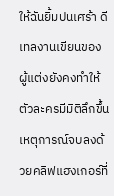ให้ฉันยิ้มปนเศร้า ดีเทลงานเขียนของผู้แต่งยังคงทำให้ตัวละครมีมิติลึกขึ้น เหตุการณ์จบลงด้วยคลิฟแฮงเกอร์ที่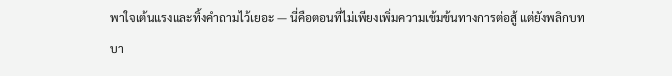พาใจเต้นแรงและทิ้งคำถามไว้เยอะ — นี่คือตอนที่ไม่เพียงเพิ่มความเข้มข้นทางการต่อสู้ แต่ยังพลิกบทบา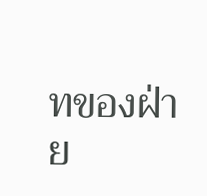ทของฝ่าย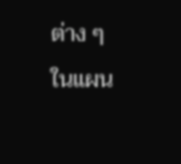ต่าง ๆ ในแผน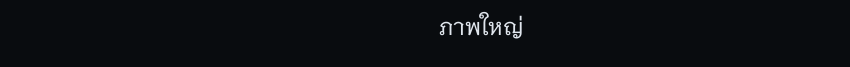ภาพใหญ่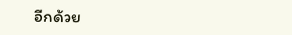อีกด้วย